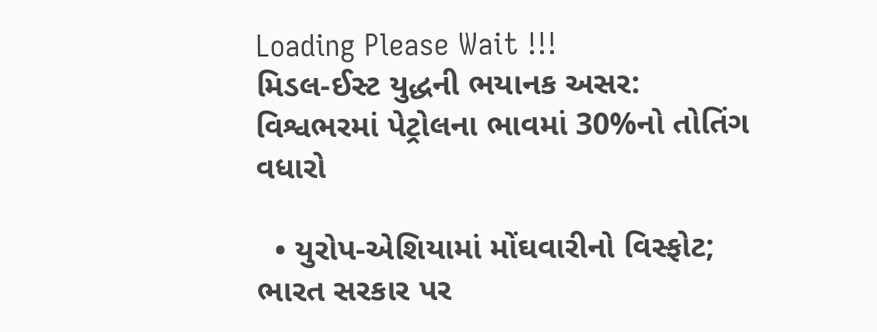Loading Please Wait !!!
મિડલ-ઈસ્ટ યુદ્ધની ભયાનક અસર: વિશ્વભરમાં પેટ્રોલના ભાવમાં 30%નો તોતિંગ વધારો

  • યુરોપ-એશિયામાં મોંઘવારીનો વિસ્ફોટ; ભારત સરકાર પર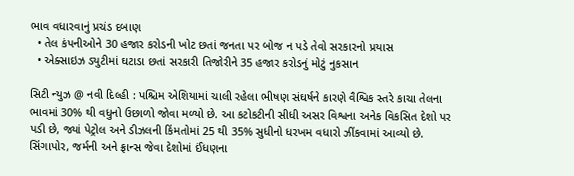ભાવ વધારવાનું પ્રચંડ દબાણ
  • તેલ કંપનીઓને 30 હજાર કરોડની ખોટ છતાં જનતા પર બોજ ન પડે તેવો સરકારનો પ્રયાસ
  • એક્સાઇઝ ડ્યુટીમાં ઘટાડા છતાં સરકારી તિજોરીને 35 હજાર કરોડનું મોટું નુકસાન

સિટી ન્યુઝ @ નવી દિલ્હી : પશ્ચિમ એશિયામાં ચાલી રહેલા ભીષણ સંઘર્ષને કારણે વૈશ્વિક સ્તરે કાચા તેલના ભાવમાં 30% થી વધુનો ઉછાળો જોવા મળ્યો છે. આ કટોકટીની સીધી અસર વિશ્વના અનેક વિકસિત દેશો પર પડી છે, જ્યાં પેટ્રોલ અને ડીઝલની કિંમતોમાં 25 થી 35% સુધીનો ધરખમ વધારો ઝીંકવામાં આવ્યો છે. સિંગાપોર, જર્મની અને ફ્રાન્સ જેવા દેશોમાં ઈંધણના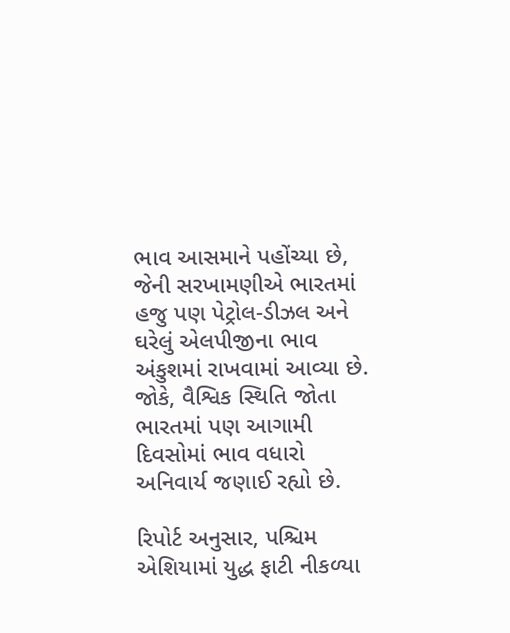ભાવ આસમાને પહોંચ્યા છે, જેની સરખામણીએ ભારતમાં હજુ પણ પેટ્રોલ-ડીઝલ અને ઘરેલું એલપીજીના ભાવ અંકુશમાં રાખવામાં આવ્યા છે. જોકે, વૈશ્વિક સ્થિતિ જોતા ભારતમાં પણ આગામી દિવસોમાં ભાવ વધારો અનિવાર્ય જણાઈ રહ્યો છે.

રિપોર્ટ અનુસાર, પશ્ચિમ એશિયામાં યુદ્ધ ફાટી નીકળ્યા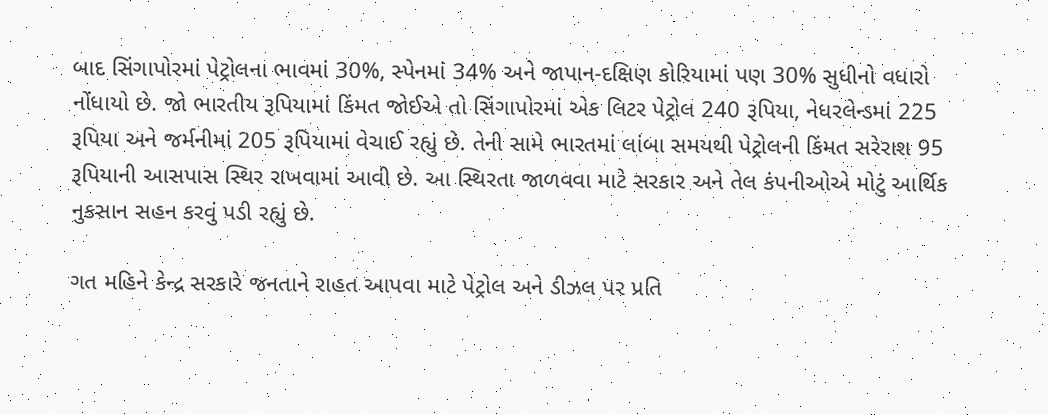બાદ સિંગાપોરમાં પેટ્રોલના ભાવમાં 30%, સ્પેનમાં 34% અને જાપાન-દક્ષિણ કોરિયામાં પણ 30% સુધીનો વધારો નોંધાયો છે. જો ભારતીય રૂપિયામાં કિંમત જોઈએ તો સિંગાપોરમાં એક લિટર પેટ્રોલ 240 રૂપિયા, નેધરલેન્ડમાં 225 રૂપિયા અને જર્મનીમાં 205 રૂપિયામાં વેચાઈ રહ્યું છે. તેની સામે ભારતમાં લાંબા સમયથી પેટ્રોલની કિંમત સરેરાશ 95 રૂપિયાની આસપાસ સ્થિર રાખવામાં આવી છે. આ સ્થિરતા જાળવવા માટે સરકાર અને તેલ કંપનીઓએ મોટું આર્થિક નુકસાન સહન કરવું પડી રહ્યું છે.

ગત મહિને કેન્દ્ર સરકારે જનતાને રાહત આપવા માટે પેટ્રોલ અને ડીઝલ પર પ્રતિ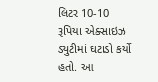લિટર 10-10 રૂપિયા એક્સાઇઝ ડ્યુટીમાં ઘટાડો કર્યો હતો. આ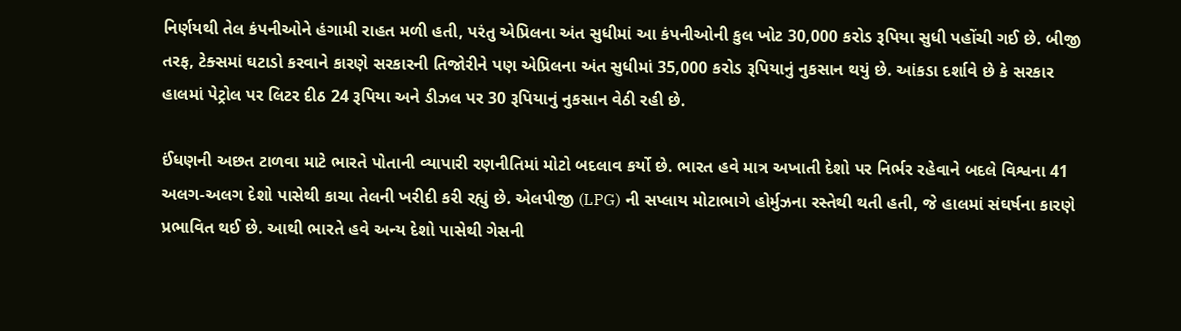નિર્ણયથી તેલ કંપનીઓને હંગામી રાહત મળી હતી, પરંતુ એપ્રિલના અંત સુધીમાં આ કંપનીઓની કુલ ખોટ 30,000 કરોડ રૂપિયા સુધી પહોંચી ગઈ છે. બીજી તરફ, ટેક્સમાં ઘટાડો કરવાને કારણે સરકારની તિજોરીને પણ એપ્રિલના અંત સુધીમાં 35,000 કરોડ રૂપિયાનું નુકસાન થયું છે. આંકડા દર્શાવે છે કે સરકાર હાલમાં પેટ્રોલ પર લિટર દીઠ 24 રૂપિયા અને ડીઝલ પર 30 રૂપિયાનું નુકસાન વેઠી રહી છે.

ઈંધણની અછત ટાળવા માટે ભારતે પોતાની વ્યાપારી રણનીતિમાં મોટો બદલાવ કર્યો છે. ભારત હવે માત્ર અખાતી દેશો પર નિર્ભર રહેવાને બદલે વિશ્વના 41 અલગ-અલગ દેશો પાસેથી કાચા તેલની ખરીદી કરી રહ્યું છે. એલપીજી (LPG) ની સપ્લાય મોટાભાગે હોર્મુઝના રસ્તેથી થતી હતી, જે હાલમાં સંઘર્ષના કારણે પ્રભાવિત થઈ છે. આથી ભારતે હવે અન્ય દેશો પાસેથી ગેસની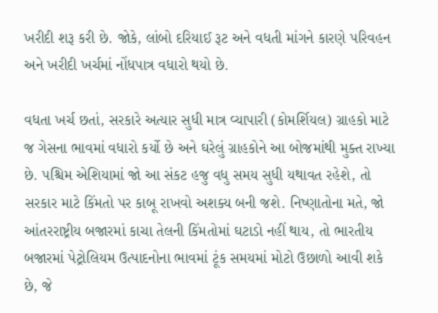ખરીદી શરૂ કરી છે. જોકે, લાંબો દરિયાઈ રૂટ અને વધતી માંગને કારણે પરિવહન અને ખરીદી ખર્ચમાં નોંધપાત્ર વધારો થયો છે.

વધતા ખર્ચ છતાં, સરકારે અત્યાર સુધી માત્ર વ્યાપારી (કોમર્શિયલ) ગ્રાહકો માટે જ ગેસના ભાવમાં વધારો કર્યો છે અને ઘરેલું ગ્રાહકોને આ બોજમાંથી મુક્ત રાખ્યા છે. પશ્ચિમ એશિયામાં જો આ સંકટ હજુ વધુ સમય સુધી યથાવત રહેશે, તો સરકાર માટે કિંમતો પર કાબૂ રાખવો અશક્ય બની જશે. નિષ્ણાતોના મતે, જો આંતરરાષ્ટ્રીય બજારમાં કાચા તેલની કિંમતોમાં ઘટાડો નહીં થાય, તો ભારતીય બજારમાં પેટ્રોલિયમ ઉત્પાદનોના ભાવમાં ટૂંક સમયમાં મોટો ઉછાળો આવી શકે છે, જે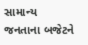સામાન્ય જનતાના બજેટને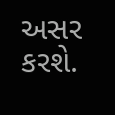અસર કરશે.